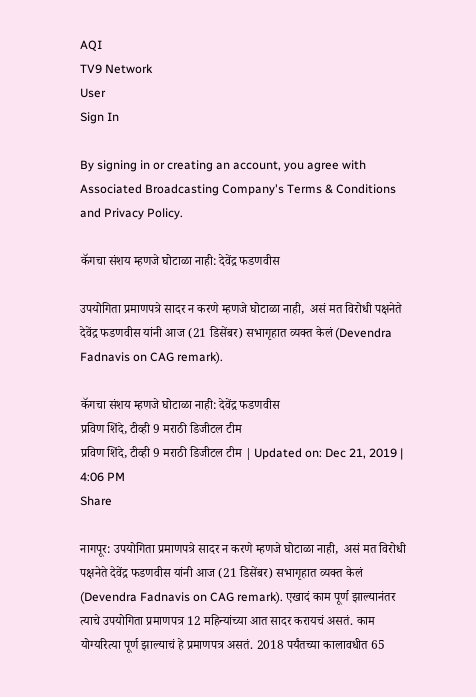AQI
TV9 Network
User
Sign In

By signing in or creating an account, you agree with Associated Broadcasting Company's Terms & Conditions and Privacy Policy.

कॅगचा संशय म्हणजे घोटाळा नाही: देवेंद्र फडणवीस

उपयोगिता प्रमाणपत्रे सादर न करणे म्हणजे घोटाळा नाही,  असं मत विरोधी पक्षनेते देवेंद्र फडणवीस यांनी आज (21 डिसेंबर) सभागृहात व्यक्त केलं (Devendra Fadnavis on CAG remark).

कॅगचा संशय म्हणजे घोटाळा नाही: देवेंद्र फडणवीस
प्रविण शिंदे, टीव्ही 9 मराठी डिजीटल टीम
प्रविण शिंदे, टीव्ही 9 मराठी डिजीटल टीम | Updated on: Dec 21, 2019 | 4:06 PM
Share

नागपूर: उपयोगिता प्रमाणपत्रे सादर न करणे म्हणजे घोटाळा नाही,  असं मत विरोधी पक्षनेते देवेंद्र फडणवीस यांनी आज (21 डिसेंबर) सभागृहात व्यक्त केलं (Devendra Fadnavis on CAG remark). एखादं काम पूर्ण झाल्यानंतर त्याचे उपयोगिता प्रमाणपत्र 12 महिन्यांच्या आत सादर करायचं असतं. काम योग्यरित्या पूर्ण झाल्याचं हे प्रमाणपत्र असतं. 2018 पर्यंतच्या कालावधीत 65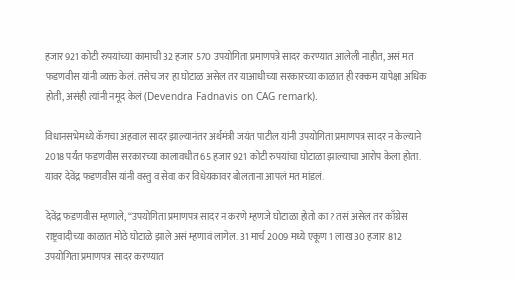हजार 921 कोटी रुपयांच्या कामाची 32 हजार 570 उपयोगिता प्रमाणपत्रे सादर करण्यात आलेली नाहीत, असं मत फडणवीस यांनी व्यक्त केलं. तसेच जर हा घोटाळ असेल तर याआधीच्या सरकारच्या काळात ही रक्कम यापेक्षा अधिक होती, असंही त्यांनी नमूद केलं (Devendra Fadnavis on CAG remark).

विधानसभेमध्ये कॅगचा अहवाल सादर झाल्यानंतर अर्थमंत्री जयंत पाटील यांनी उपयोगिता प्रमाणपत्र सादर न केल्याने 2018 पर्यंत फडणवीस सरकारच्या कालावधीत 65 हजार 921 कोटी रुपयांचा घोटाळा झाल्याचा आरोप केला होता. यावर देवेंद्र फडणवीस यांनी वस्तु व सेवा कर विधेयकावर बोलताना आपलं मत मांडलं.

देवेंद्र फडणवीस म्हणाले, “उपयोगिता प्रमाणपत्र सादर न करणे म्हणजे घोटाळा होतो का? तसं असेल तर काँग्रेस राष्ट्रवादीच्या काळात मोठे घोटाळे झाले असं म्हणावं लागेल. 31 मार्च 2009 मध्ये एकूण 1 लाख 30 हजार 812 उपयोगिता प्रमाणपत्र सादर करण्यात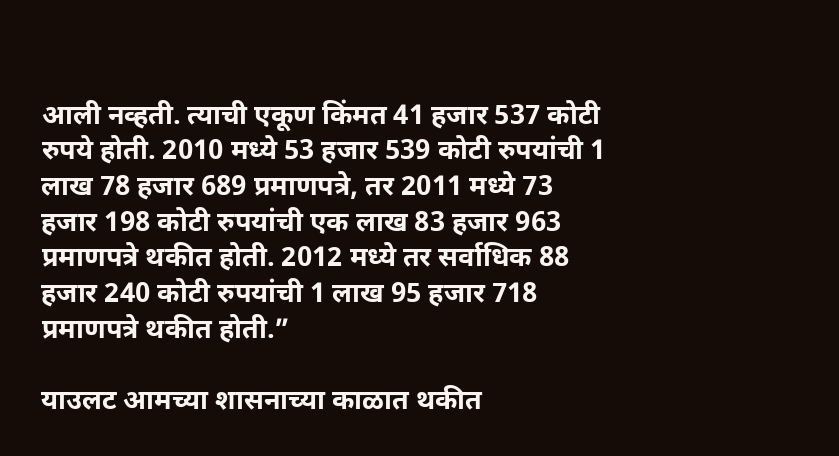आली नव्हती. त्याची एकूण किंमत 41 हजार 537 कोटी रुपये होती. 2010 मध्ये 53 हजार 539 कोटी रुपयांची 1 लाख 78 हजार 689 प्रमाणपत्रे, तर 2011 मध्ये 73 हजार 198 कोटी रुपयांची एक लाख 83 हजार 963 प्रमाणपत्रे थकीत होती. 2012 मध्ये तर सर्वाधिक 88 हजार 240 कोटी रुपयांची 1 लाख 95 हजार 718 प्रमाणपत्रे थकीत होती.”

याउलट आमच्या शासनाच्या काळात थकीत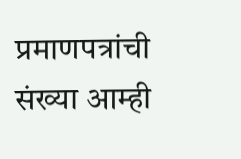प्रमाणपत्रांची संख्या आम्ही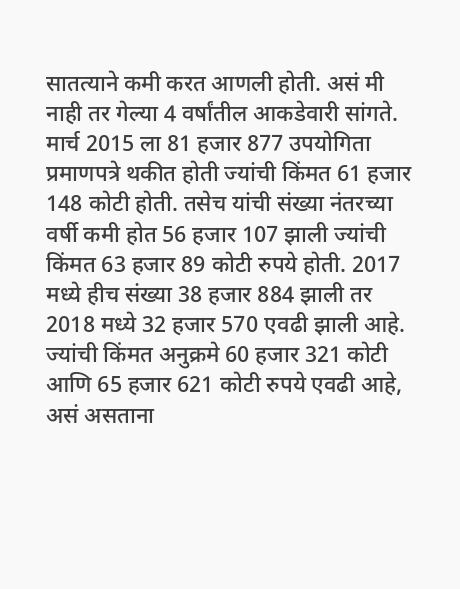सातत्याने कमी करत आणली होती. असं मी नाही तर गेल्या 4 वर्षांतील आकडेवारी सांगते. मार्च 2015 ला 81 हजार 877 उपयोगिता प्रमाणपत्रे थकीत होती ज्यांची किंमत 61 हजार 148 कोटी होती. तसेच यांची संख्या नंतरच्या वर्षी कमी होत 56 हजार 107 झाली ज्यांची किंमत 63 हजार 89 कोटी रुपये होती. 2017 मध्ये हीच संख्या 38 हजार 884 झाली तर 2018 मध्ये 32 हजार 570 एवढी झाली आहे. ज्यांची किंमत अनुक्रमे 60 हजार 321 कोटी आणि 65 हजार 621 कोटी रुपये एवढी आहे, असं असताना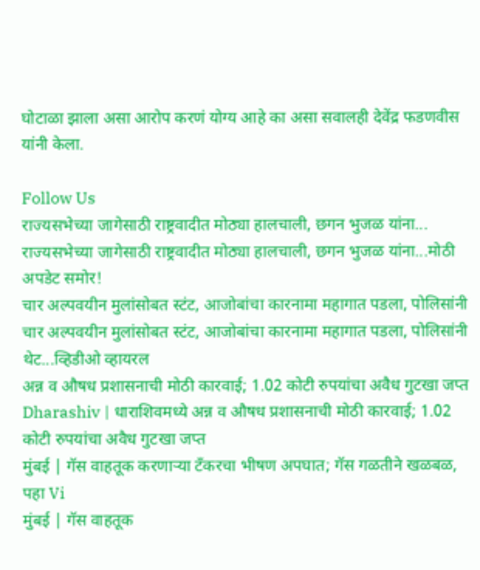घोटाळा झाला असा आरोप करणं योग्य आहे का असा सवालही देवेंद्र फडणवीस यांनी केला.

Follow Us
राज्यसभेच्या जागेसाठी राष्ट्रवादीत मोठ्या हालचाली, छगन भुजळ यांना...
राज्यसभेच्या जागेसाठी राष्ट्रवादीत मोठ्या हालचाली, छगन भुजळ यांना...मोठी अपडेट समोर!
चार अल्पवयीन मुलांसोबत स्टंट, आजोबांचा कारनामा महागात पडला, पोलिसांनी
चार अल्पवयीन मुलांसोबत स्टंट, आजोबांचा कारनामा महागात पडला, पोलिसांनी थेट...व्हिडीओ व्हायरल
अन्न व औषध प्रशासनाची मोठी कारवाई; 1.02 कोटी रुपयांचा अवैध गुटखा जप्त
Dharashiv | धाराशिवमध्ये अन्न व औषध प्रशासनाची मोठी कारवाई; 1.02 कोटी रुपयांचा अवैध गुटखा जप्त
मुंबई | गॅस वाहतूक करणाऱ्या टँकरचा भीषण अपघात; गॅस गळतीने खळबळ, पहा Vi
मुंबई | गॅस वाहतूक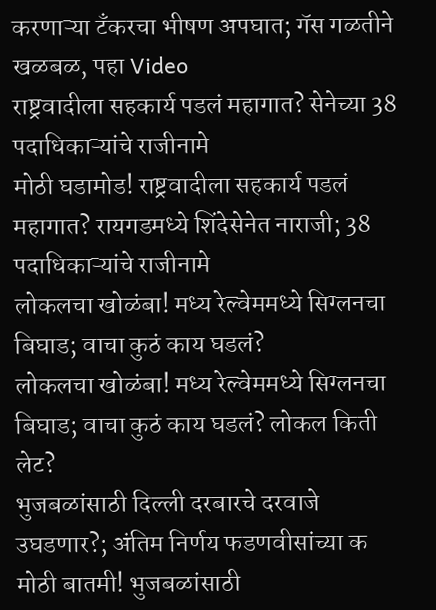करणाऱ्या टँकरचा भीषण अपघात; गॅस गळतीने खळबळ, पहा Video
राष्ट्रवादीला सहकार्य पडलं महागात? सेनेच्या 38 पदाधिकाऱ्यांचे राजीनामे
मोठी घडामोड! राष्ट्रवादीला सहकार्य पडलं महागात? रायगडमध्ये शिंदेसेनेत नाराजी; 38 पदाधिकाऱ्यांचे राजीनामे
लोकलचा खोळंबा! मध्य रेल्वेममध्ये सिग्लनचा बिघाड; वाचा कुठं काय घडलं?
लोकलचा खोळंबा! मध्य रेल्वेममध्ये सिग्लनचा बिघाड; वाचा कुठं काय घडलं? लोकल किती लेट?
भुजबळांसाठी दिल्ली दरबारचे दरवाजे उघडणार?; अंतिम निर्णय फडणवीसांच्या क
मोठी बातमी! भुजबळांसाठी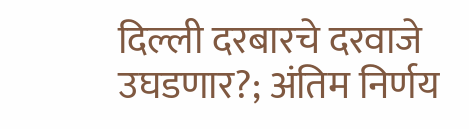दिल्ली दरबारचे दरवाजे उघडणार?; अंतिम निर्णय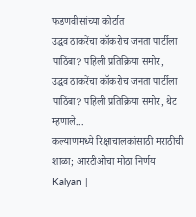फडणवीसांच्या कोर्टात
उद्धव ठाकरेंचा कॉकरोच जनता पार्टीला पाठिंबा? पहिली प्रतिक्रिया समोर,
उद्धव ठाकरेंचा कॉकरोच जनता पार्टीला पाठिंबा? पहिली प्रतिक्रिया समोर, थेट म्हणाले...
कल्याणमध्ये रिक्षाचालकांसाठी मराठीची शाळा; आरटीओचा मोठा निर्णय
Kalyan |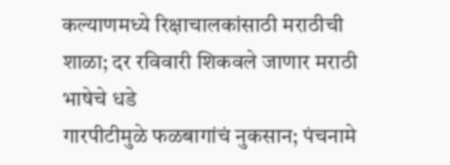कल्याणमध्ये रिक्षाचालकांसाठी मराठीची शाळा; दर रविवारी शिकवले जाणार मराठी भाषेचे धडे
गारपीटीमुळे फळबागांचं नुकसान; पंचनामे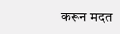करून मदत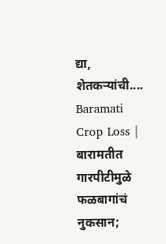द्या, शेतकऱ्यांची....
Baramati Crop Loss | बारामतीत गारपीटीमुळे फळबागांचं नुकसान;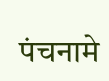पंचनामे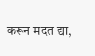करून मदत द्या,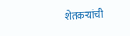शेतकऱ्यांची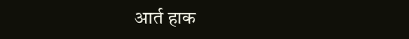आर्त हाक